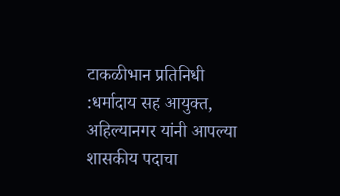टाकळीभान प्रतिनिधी :धर्मादाय सह आयुक्त, अहिल्यानगर यांनी आपल्या शासकीय पदाचा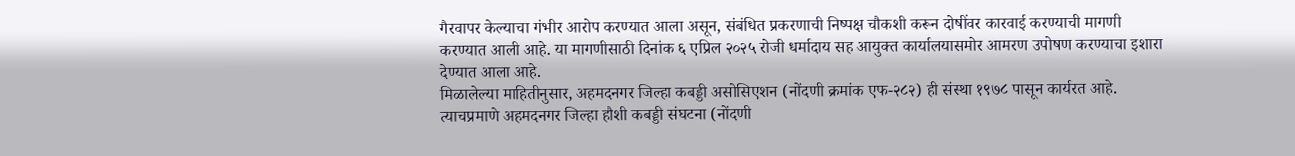गैरवापर केल्याचा गंभीर आरोप करण्यात आला असून, संबंधित प्रकरणाची निष्पक्ष चौकशी करून दोषींवर कारवाई करण्याची मागणी करण्यात आली आहे. या मागणीसाठी दिनांक ६ एप्रिल २०२५ रोजी धर्मादाय सह आयुक्त कार्यालयासमोर आमरण उपोषण करण्याचा इशारा देण्यात आला आहे.
मिळालेल्या माहितीनुसार, अहमदनगर जिल्हा कबड्डी असोसिएशन (नोंदणी क्रमांक एफ-२८२) ही संस्था १९७८ पासून कार्यरत आहे. त्याचप्रमाणे अहमदनगर जिल्हा हौशी कबड्डी संघटना (नोंदणी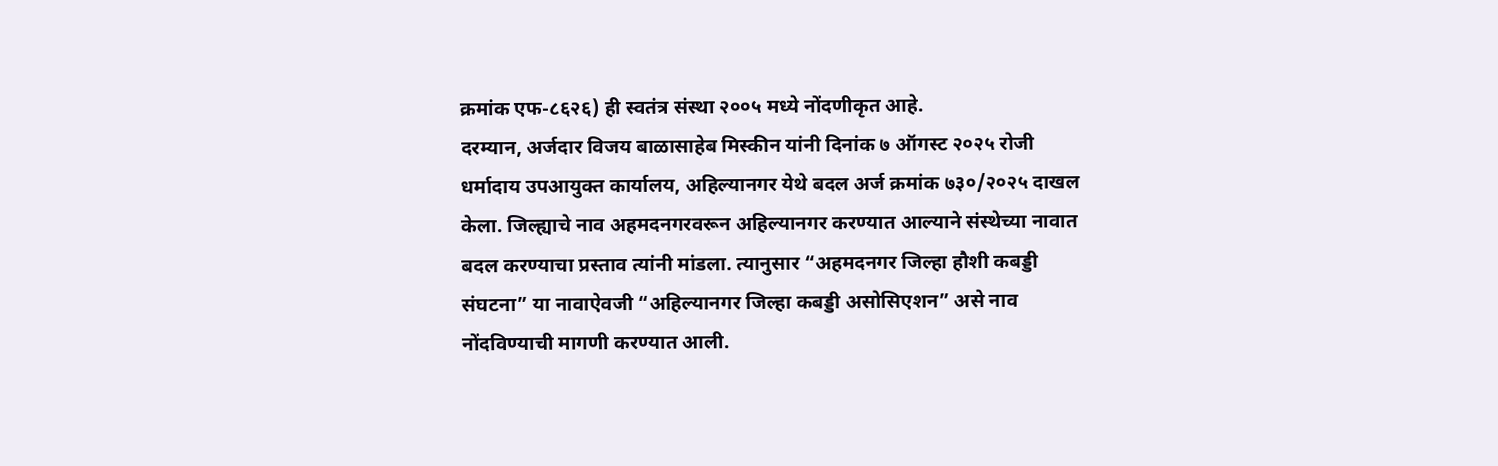क्रमांक एफ-८६२६) ही स्वतंत्र संस्था २००५ मध्ये नोंदणीकृत आहे.
दरम्यान, अर्जदार विजय बाळासाहेब मिस्कीन यांनी दिनांक ७ ऑगस्ट २०२५ रोजी धर्मादाय उपआयुक्त कार्यालय, अहिल्यानगर येथे बदल अर्ज क्रमांक ७३०/२०२५ दाखल केला. जिल्ह्याचे नाव अहमदनगरवरून अहिल्यानगर करण्यात आल्याने संस्थेच्या नावात बदल करण्याचा प्रस्ताव त्यांनी मांडला. त्यानुसार “अहमदनगर जिल्हा हौशी कबड्डी संघटना” या नावाऐवजी “अहिल्यानगर जिल्हा कबड्डी असोसिएशन” असे नाव नोंदविण्याची मागणी करण्यात आली.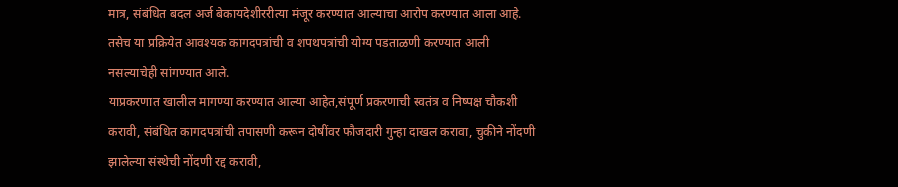मात्र, संबंधित बदल अर्ज बेकायदेशीररीत्या मंजूर करण्यात आल्याचा आरोप करण्यात आला आहे. तसेच या प्रक्रियेत आवश्यक कागदपत्रांची व शपथपत्रांची योग्य पडताळणी करण्यात आली नसल्याचेही सांगण्यात आले.
याप्रकरणात खालील मागण्या करण्यात आल्या आहेत,संपूर्ण प्रकरणाची स्वतंत्र व निष्पक्ष चौकशी करावी, संबंधित कागदपत्रांची तपासणी करून दोषींवर फौजदारी गुन्हा दाखल करावा, चुकीने नोंदणी झालेल्या संस्थेची नोंदणी रद्द करावी,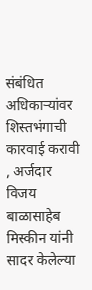संबंधित अधिकाऱ्यांवर शिस्तभंगाची कारवाई करावी
, अर्जदार विजय बाळासाहेब मिस्कीन यांनी सादर केलेल्या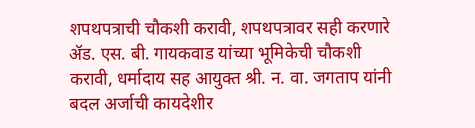शपथपत्राची चौकशी करावी, शपथपत्रावर सही करणारे ॲड. एस. बी. गायकवाड यांच्या भूमिकेची चौकशी करावी, धर्मादाय सह आयुक्त श्री. न. वा. जगताप यांनी बदल अर्जाची कायदेशीर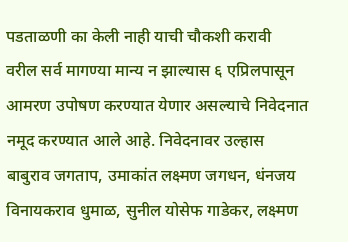पडताळणी का केली नाही याची चौकशी करावी
वरील सर्व मागण्या मान्य न झाल्यास ६ एप्रिलपासून आमरण उपोषण करण्यात येणार असल्याचे निवेदनात नमूद करण्यात आले आहे. निवेदनावर उल्हास बाबुराव जगताप, उमाकांत लक्ष्मण जगधन, धंनजय विनायकराव धुमाळ, सुनील योसेफ गाडेकर, लक्ष्मण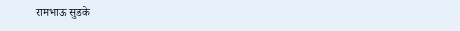रामभाऊ सुडके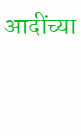आदींच्या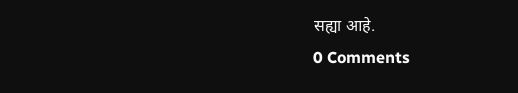सह्या आहे.
0 Comments